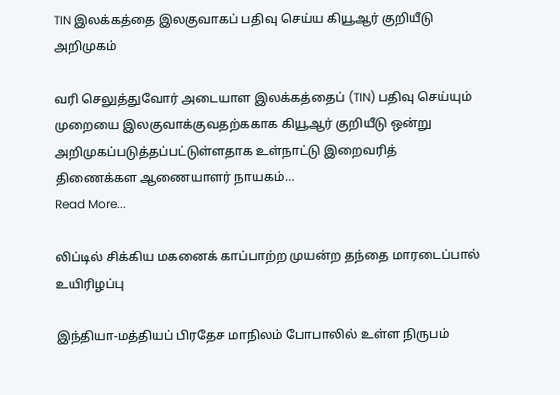TIN இலக்கத்தை இலகுவாகப் பதிவு செய்ய கியூஆர் குறியீடு அறிமுகம்

வரி செலுத்துவோர் அடையாள இலக்கத்தைப் (TIN) பதிவு செய்யும் முறையை இலகுவாக்குவதற்ககாக கியூஆர் குறியீடு ஒன்று அறிமுகப்படுத்தப்பட்டுள்ளதாக உள்நாட்டு இறைவரித் திணைக்கள ஆணையாளர் நாயகம்…
Read More...

லிப்டில் சிக்கிய மகனைக் காப்பாற்ற முயன்ற தந்தை மாரடைப்பால் உயிரிழப்பு

இந்தியா-மத்தியப் பிரதேச மாநிலம் போபாலில் உள்ள நிருபம்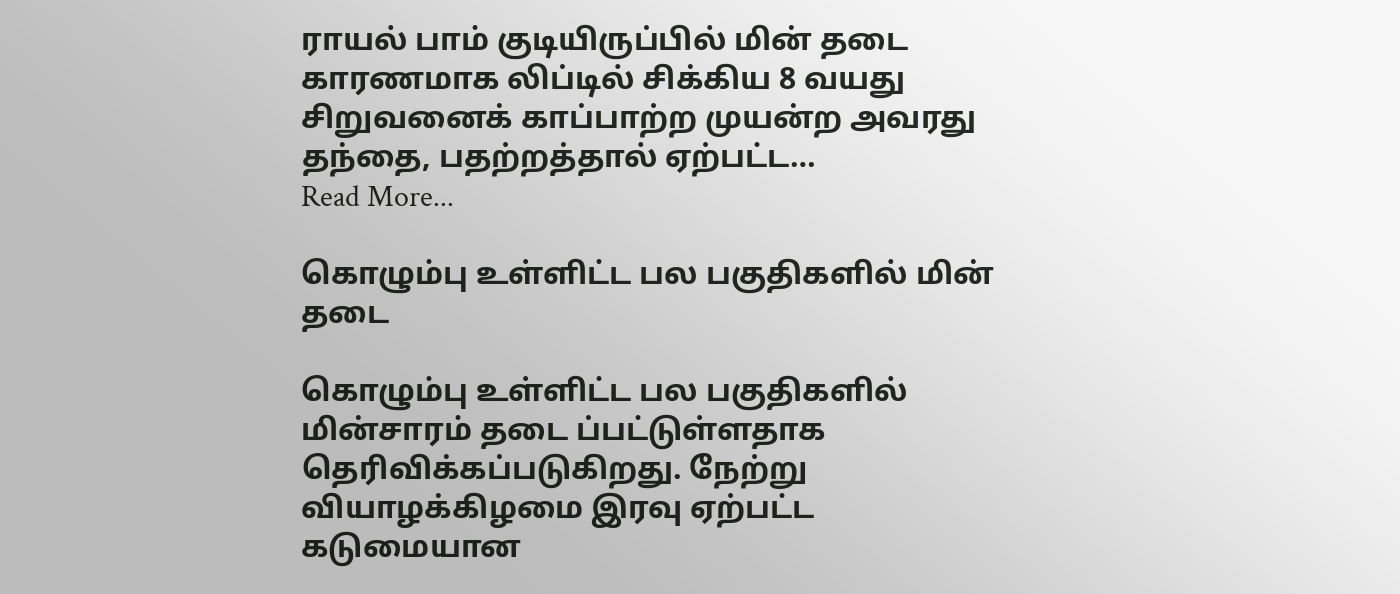ராயல் பாம் குடியிருப்பில் மின் தடை காரணமாக லிப்டில் சிக்கிய 8 வயது சிறுவனைக் காப்பாற்ற முயன்ற அவரது தந்தை, பதற்றத்தால் ஏற்பட்ட…
Read More...

கொழும்பு உள்ளிட்ட பல பகுதிகளில் மின் தடை

கொழும்பு உள்ளிட்ட பல பகுதிகளில் மின்சாரம் தடை ப்பட்டுள்ளதாக தெரிவிக்கப்படுகிறது. நேற்று வியாழக்கிழமை இரவு ஏற்பட்ட கடுமையான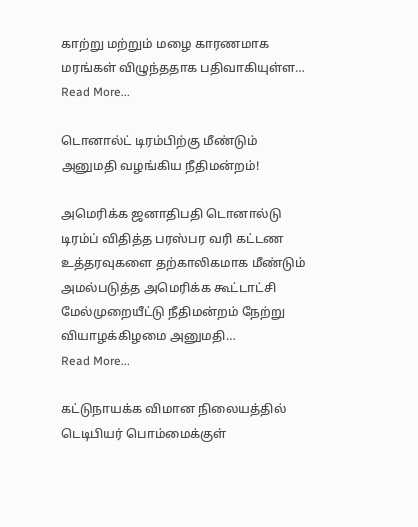காற்று மற்றும் மழை காரணமாக மரங்கள் விழுந்ததாக பதிவாகியுள்ள…
Read More...

டொனால்ட் டிரம்பிற்கு மீண்டும் அனுமதி வழங்கிய நீதிமன்றம்!

அமெரிக்க ஜனாதிபதி டொனால்டு டிரம்ப் விதித்த பரஸ்பர வரி கட்டண உத்தரவுகளை தற்காலிகமாக மீண்டும் அமல்படுத்த அமெரிக்க கூட்டாட்சி மேல்முறையீட்டு நீதிமன்றம் நேற்று வியாழக்கிழமை அனுமதி…
Read More...

கட்டுநாயக்க விமான நிலையத்தில் டெடிபியர் பொம்மைக்குள்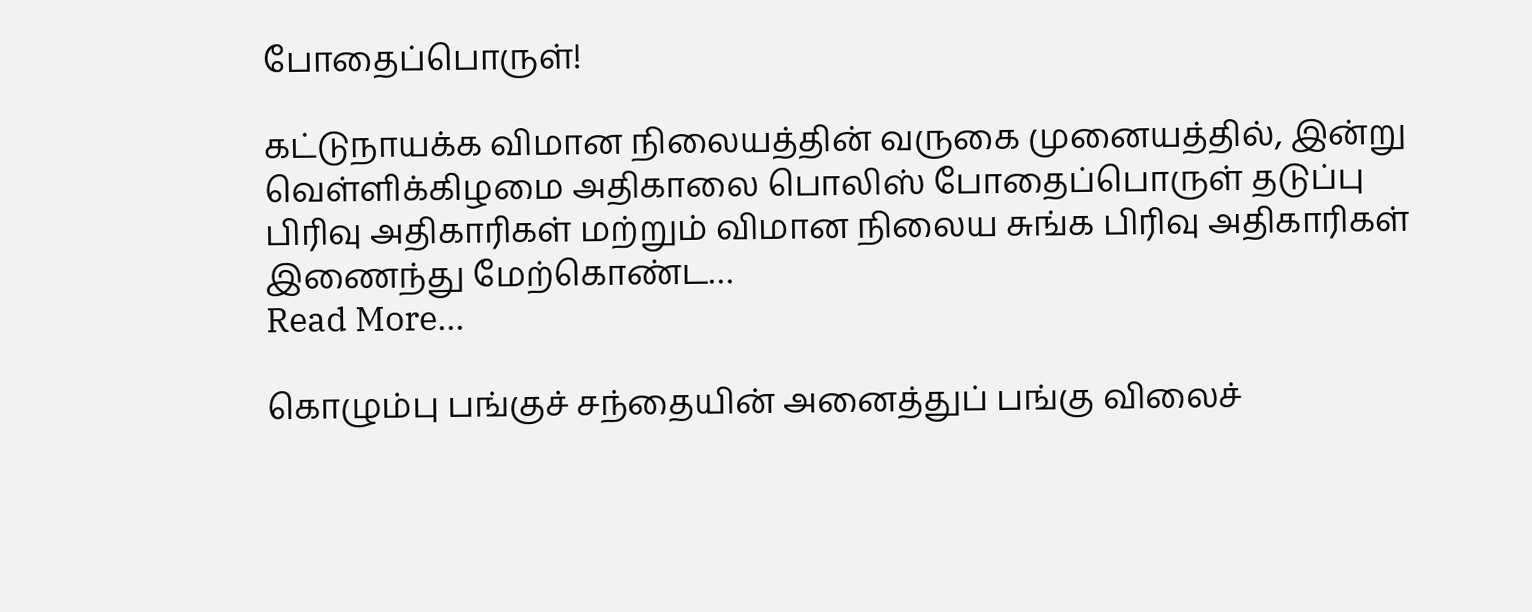போதைப்பொருள்!

கட்டுநாயக்க விமான நிலையத்தின் வருகை முனையத்தில், இன்று வெள்ளிக்கிழமை அதிகாலை பொலிஸ் போதைப்பொருள் தடுப்பு பிரிவு அதிகாரிகள் மற்றும் விமான நிலைய சுங்க பிரிவு அதிகாரிகள் இணைந்து மேற்கொண்ட…
Read More...

கொழும்பு பங்குச் சந்தையின் அனைத்துப் பங்கு விலைச்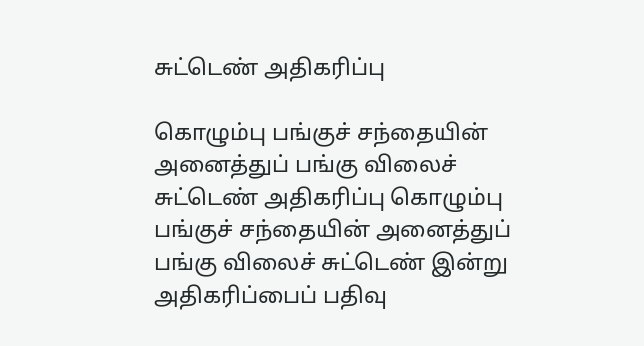சுட்டெண் அதிகரிப்பு

கொழும்பு பங்குச் சந்தையின் அனைத்துப் பங்கு விலைச் சுட்டெண் அதிகரிப்பு கொழும்பு பங்குச் சந்தையின் அனைத்துப் பங்கு விலைச் சுட்டெண் இன்று அதிகரிப்பைப் பதிவு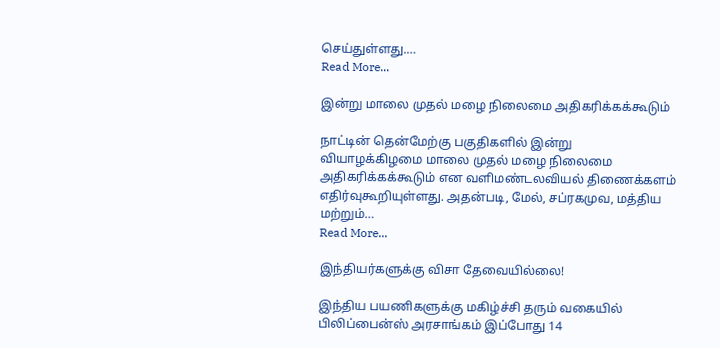செய்துள்ளது.…
Read More...

இன்று மாலை முதல் மழை நிலைமை அதிகரிக்கக்கூடும்

நாட்டின் தென்மேற்கு பகுதிகளில் இன்று வியாழக்கிழமை மாலை முதல் மழை நிலைமை அதிகரிக்கக்கூடும் என வளிமண்டலவியல் திணைக்களம் எதிர்வுகூறியுள்ளது. அதன்படி, மேல், சப்ரகமுவ, மத்திய மற்றும்…
Read More...

இந்தியர்களுக்கு விசா தேவையில்லை!

இந்திய பயணிகளுக்கு மகிழ்ச்சி தரும் வகையில் பிலிப்பைன்ஸ் அரசாங்கம் இப்போது 14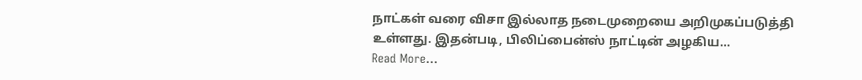நாட்கள் வரை விசா இல்லாத நடைமுறையை அறிமுகப்படுத்தி உள்ளது. இதன்படி, பிலிப்பைன்ஸ் நாட்டின் அழகிய…
Read More...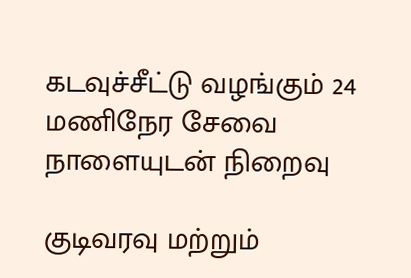கடவுச்சீட்டு வழங்கும் 24 மணிநேர சேவை நாளையுடன் நிறைவு

குடிவரவு மற்றும்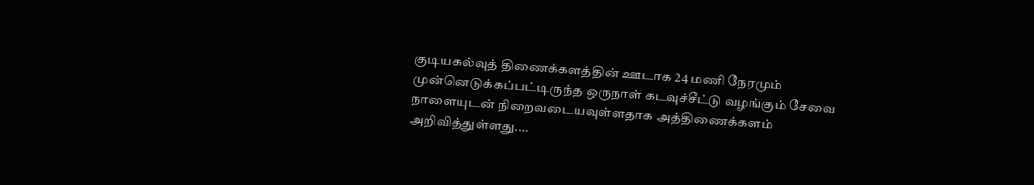குடியகல்வுத் திணைக்களத்தின் ஊடாக 24 மணி நேரமும் முன்னெடுக்கப்பட்டிருந்த ஒருநாள் கடவுச்சீட்டு வழங்கும் சேவை நாளையுடன் நிறைவடையவுள்ளதாக அத்திணைக்களம் அறிவித்துள்ளது.…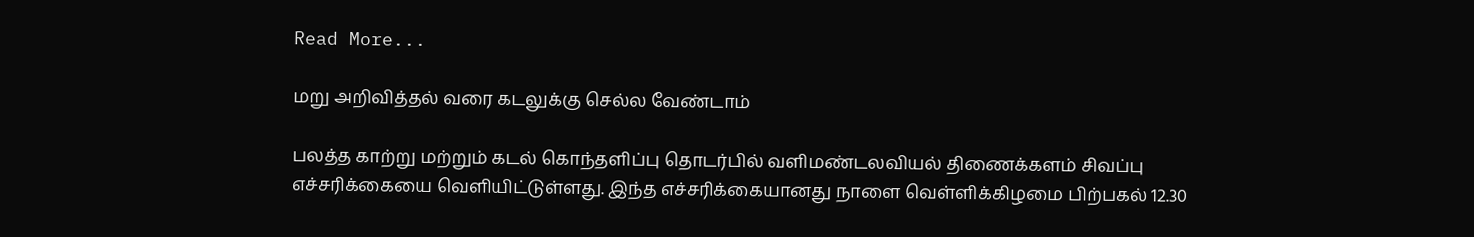Read More...

மறு அறிவித்தல் வரை கடலுக்கு செல்ல வேண்டாம்

பலத்த காற்று மற்றும் கடல் கொந்தளிப்பு தொடர்பில் வளிமண்டலவியல் திணைக்களம் சிவப்பு எச்சரிக்கையை வௌியிட்டுள்ளது. இந்த எச்சரிக்கையானது நாளை வெள்ளிக்கிழமை பிற்பகல் 12.30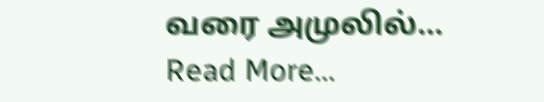வரை அமுலில்…
Read More...